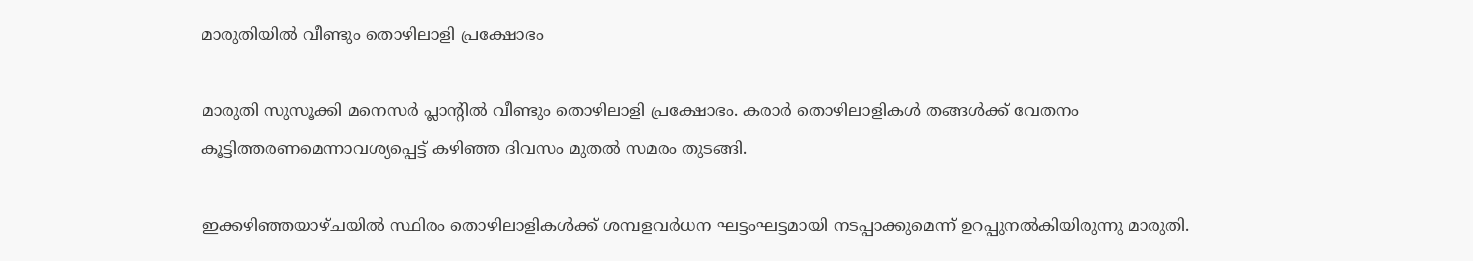മാരുതിയിൽ വീണ്ടും തൊഴിലാളി പ്രക്ഷോഭം

മാരുതി സുസൂക്കി മനെസർ‌ പ്ലാന്റിൽ വീണ്ടും തൊഴിലാളി പ്രക്ഷോഭം. കരാർ തൊഴിലാളികൾ തങ്ങൾക്ക് വേതനം കൂട്ടിത്തരണമെന്നാവശ്യപ്പെട്ട് കഴിഞ്ഞ ദിവസം മുതൽ സമരം തുടങ്ങി.

ഇക്കഴിഞ്ഞയാഴ്ചയിൽ സ്ഥിരം തൊഴിലാളികൾക്ക് ശമ്പളവർധന ഘട്ടംഘട്ടമായി നടപ്പാക്കുമെന്ന് ഉറപ്പുനൽകിയിരുന്നു മാരുതി.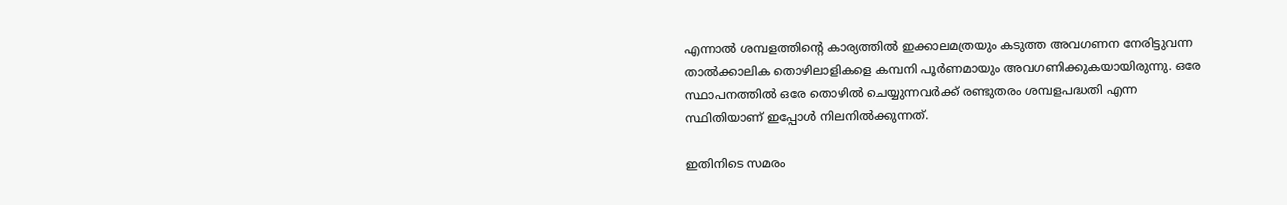എന്നാൽ ശമ്പളത്തിന്റെ കാര്യത്തിൽ ഇക്കാലമത്രയും കടുത്ത അവഗണന നേരിട്ടുവന്ന താൽക്കാലിക തൊഴിലാളികളെ കമ്പനി പൂർണമായും അവഗണിക്കുകയായിരുന്നു. ഒരേ സ്ഥാപനത്തിൽ ഒരേ തൊഴിൽ ചെയ്യുന്നവർക്ക് രണ്ടുതരം ശമ്പളപദ്ധതി എന്ന സ്ഥിതിയാണ് ഇപ്പോൾ നിലനിൽക്കുന്നത്.

ഇതിനിടെ സമരം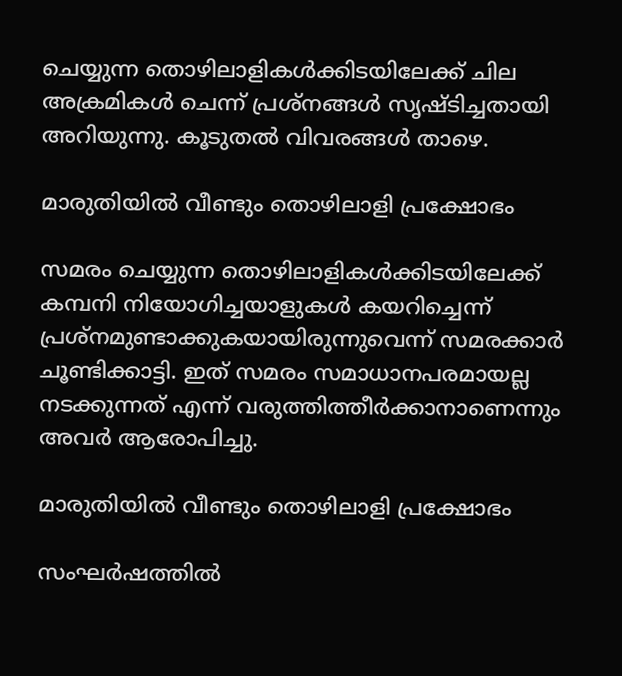ചെയ്യുന്ന തൊഴിലാളികൾക്കിടയിലേക്ക് ചില അക്രമികൾ ചെന്ന് പ്രശ്നങ്ങൾ സൃഷ്ടിച്ചതായി അറിയുന്നു. കൂടുതൽ വിവരങ്ങൾ താഴെ.

മാരുതിയിൽ വീണ്ടും തൊഴിലാളി പ്രക്ഷോഭം

സമരം ചെയ്യുന്ന തൊഴിലാളികൾക്കിടയിലേക്ക് കമ്പനി നിയോഗിച്ചയാളുകൾ കയറിച്ചെന്ന് പ്രശ്നമുണ്ടാക്കുകയായിരുന്നുവെന്ന് സമരക്കാർ ചൂണ്ടിക്കാട്ടി. ഇത് സമരം സമാധാനപരമായല്ല നടക്കുന്നത് എന്ന് വരുത്തിത്തീർക്കാനാണെന്നും അവർ ആരോപിച്ചു.

മാരുതിയിൽ വീണ്ടും തൊഴിലാളി പ്രക്ഷോഭം

സംഘർഷത്തിൽ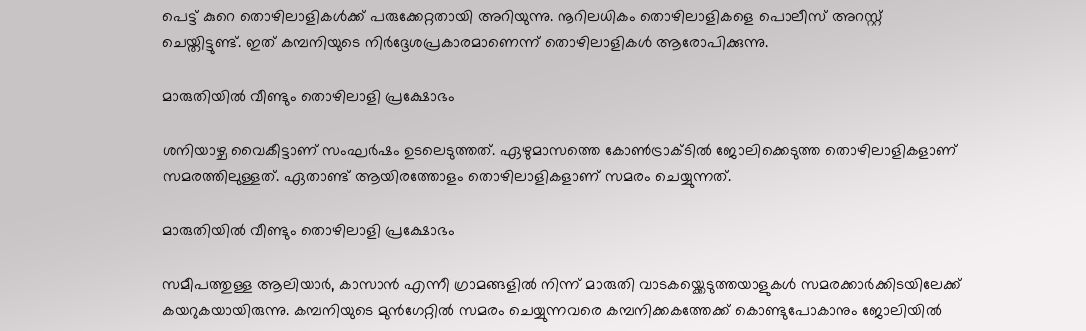പെട്ട് കുറെ തൊഴിലാളികൾക്ക് പരുക്കേറ്റതായി അറിയുന്നു. നൂറിലധികം തൊഴിലാളികളെ പൊലീസ് അറസ്റ്റ് ചെയ്തിട്ടുണ്ട്. ഇത് കമ്പനിയുടെ നിർദ്ദേശപ്രകാരമാണെന്ന് തൊഴിലാളികൾ ആരോപിക്കുന്നു.

മാരുതിയിൽ വീണ്ടും തൊഴിലാളി പ്രക്ഷോഭം

ശനിയാഴ്ച വൈകീട്ടാണ് സംഘർഷം ഉടലെടുത്തത്. ഏഴുമാസത്തെ കോൺട്രാക്ടിൽ ജോലിക്കെടുത്ത തൊഴിലാളികളാണ് സമരത്തിലുള്ളത്. ഏതാണ്ട് ആയിരത്തോളം തൊഴിലാളികളാണ് സമരം ചെയ്യുന്നത്.

മാരുതിയിൽ വീണ്ടും തൊഴിലാളി പ്രക്ഷോഭം

സമീപത്തുള്ള ആലിയാർ, കാസാൻ എന്നീ ഗ്രാമങ്ങളിൽ നിന്ന് മാരുതി വാടകയ്ക്കെടുത്തയാളുകൾ സമരക്കാർക്കിടയിലേക്ക് കയറുകയായിരുന്നു. കമ്പനിയുടെ മുൻഗേറ്റിൽ സമരം ചെയ്യുന്നവരെ കമ്പനിക്കകത്തേക്ക് കൊണ്ടുപോകാനും ജോലിയിൽ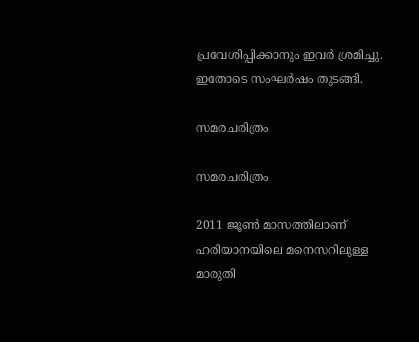പ്രവേശിപ്പിക്കാനും ഇവർ ശ്രമിച്ചു. ഇതോടെ സംഘർഷം തുടങ്ങി.

സമരചരിത്രം

സമരചരിത്രം

2011 ജൂണ്‍ മാസത്തിലാണ് ഹരിയാനയിലെ മനെസറിലുള്ള മാരുതി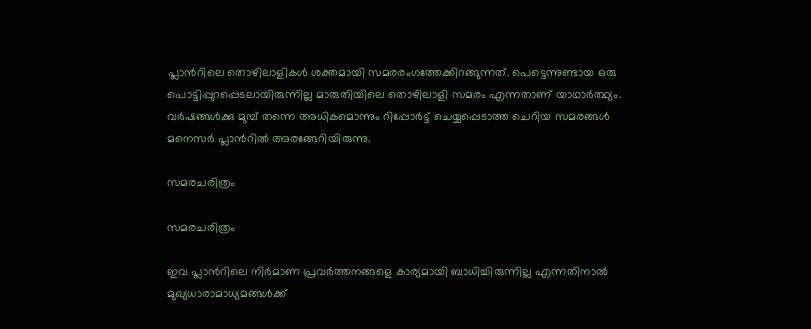പ്ലാന്‍റിലെ തൊഴിലാളികള്‍ ശക്തമായി സമരരംഗത്തേക്കിറങ്ങുന്നത്. പെട്ടെന്നുണ്ടായ ഒരു പൊട്ടിപ്പുറപ്പെടലായിരുന്നില്ല മാരുതിയിലെ തൊഴിലാളി സമരം എന്നതാണ് യാഥാര്‍ത്ഥ്യം. വര്‍ഷങ്ങള്‍ക്കു മുമ്പ് തന്നെ അധികമൊന്നും റിപ്പോര്‍ട്ട് ചെയ്യപ്പെടാത്ത ചെറിയ സമരങ്ങള്‍ മനെസര്‍ പ്ലാന്‍റില്‍ അരങ്ങേറിയിരുന്നു.

സമരചരിത്രം

സമരചരിത്രം

ഇവ പ്ലാന്‍റിലെ നിര്‍മാണ പ്രവര്‍ത്തനങ്ങളെ കാര്യമായി ബാധിച്ചിരുന്നില്ല എന്നതിനാല്‍ മുഖ്യധാരാമാധ്യമങ്ങള്‍ക്ക്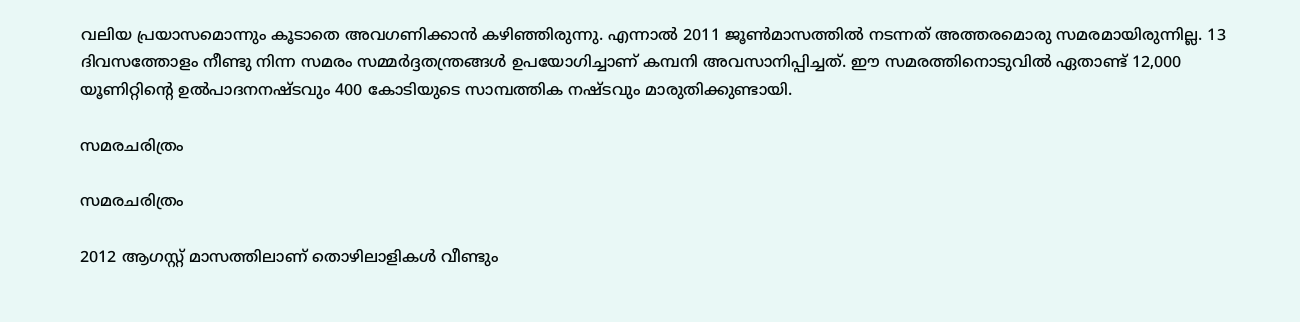വലിയ പ്രയാസമൊന്നും കൂടാതെ അവഗണിക്കാന്‍ കഴിഞ്ഞിരുന്നു. എന്നാല്‍ 2011 ജൂണ്‍മാസത്തില്‍ നടന്നത് അത്തരമൊരു സമരമായിരുന്നില്ല. 13 ദിവസത്തോളം നീണ്ടു നിന്ന സമരം സമ്മര്‍ദ്ദതന്ത്രങ്ങള്‍ ഉപയോഗിച്ചാണ് കമ്പനി അവസാനിപ്പിച്ചത്. ഈ സമരത്തിനൊടുവില്‍ ഏതാണ്ട് 12,000 യൂണിറ്റിന്റെ ഉല്‍പാദനനഷ്ടവും 400 കോടിയുടെ സാമ്പത്തിക നഷ്ടവും മാരുതിക്കുണ്ടായി.

സമരചരിത്രം

സമരചരിത്രം

2012 ആഗസ്റ്റ് മാസത്തിലാണ് തൊഴിലാളികള്‍ വീണ്ടും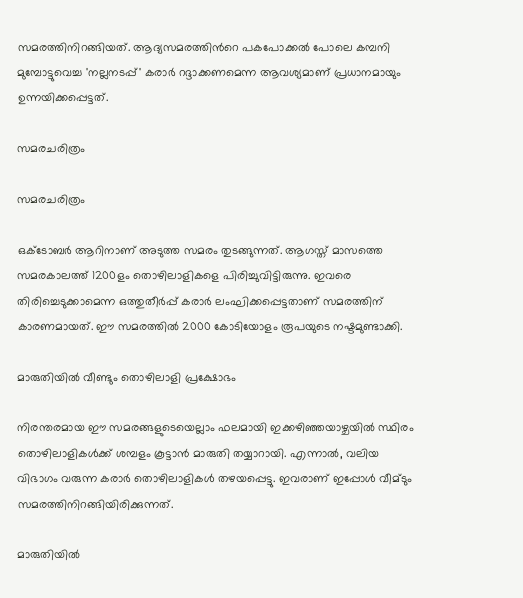സമരത്തിനിറങ്ങിയത്. ആദ്യസമരത്തിന്‍റെ പകപോക്കല്‍ പോലെ കമ്പനി മുമ്പോട്ടുവെച്ച 'നല്ലനടപ്പ്' കരാര്‍ റദ്ദാക്കണമെന്ന ആവശ്യമാണ് പ്രധാനമായും ഉന്നയിക്കപ്പെട്ടത്.

സമരചരിത്രം

സമരചരിത്രം

ഒക്ടോബര്‍ ആറിനാണ് അടുത്ത സമരം തുടങ്ങുന്നത്. ആഗസ്ത് മാസത്തെ സമരകാലത്ത് 1200ളം തൊഴിലാളികളെ പിരിച്ചുവിട്ടിരുന്നു. ഇവരെ തിരിച്ചെടുക്കാമെന്ന ഒത്തുതീര്‍പ്പ് കരാര്‍ ലംഘിക്കപ്പെട്ടതാണ് സമരത്തിന് കാരണമായത്. ഈ സമരത്തില്‍ 2000 കോടിയോളം രൂപയുടെ നഷ്ടമുണ്ടാക്കി.

മാരുതിയിൽ വീണ്ടും തൊഴിലാളി പ്രക്ഷോഭം

നിരന്തരമായ ഈ സമരങ്ങളുടെയെല്ലാം ഫലമായി ഇക്കഴിഞ്ഞയാഴ്ചയിൽ സ്ഥിരം തൊഴിലാളികൾക്ക് ശമ്പളം കൂട്ടാൻ മാരുതി തയ്യാറായി. എന്നാൽ, വലിയ വിഭാഗം വരുന്ന കരാർ തൊഴിലാളികൾ തഴയപ്പെട്ടു. ഇവരാണ് ഇപ്പോൾ വീമ്ടും സമരത്തിനിറങ്ങിയിരിക്കുന്നത്.

മാരുതിയിൽ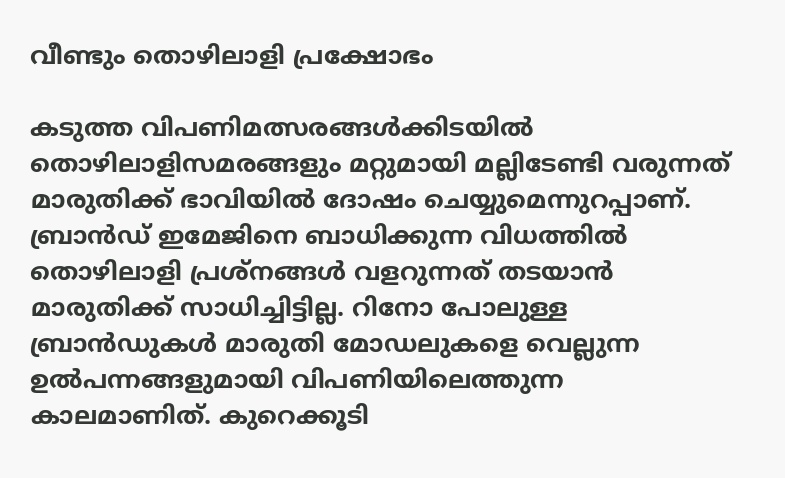വീണ്ടും തൊഴിലാളി പ്രക്ഷോഭം

കടുത്ത വിപണിമത്സരങ്ങൾക്കിടയിൽ തൊഴിലാളിസമരങ്ങളും മറ്റുമായി മല്ലിടേണ്ടി വരുന്നത് മാരുതിക്ക് ഭാവിയിൽ ദോഷം ചെയ്യുമെന്നുറപ്പാണ്. ബ്രാൻഡ് ഇമേജിനെ ബാധിക്കുന്ന വിധത്തിൽ തൊഴിലാളി പ്രശ്നങ്ങൾ വളറുന്നത് തടയാൻ മാരുതിക്ക് സാധിച്ചിട്ടില്ല. റിനോ പോലുള്ള ബ്രാൻഡുകൾ മാരുതി മോഡലുകളെ വെല്ലുന്ന ഉൽപന്നങ്ങളുമായി വിപണിയിലെത്തുന്ന കാലമാണിത്. കുറെക്കൂടി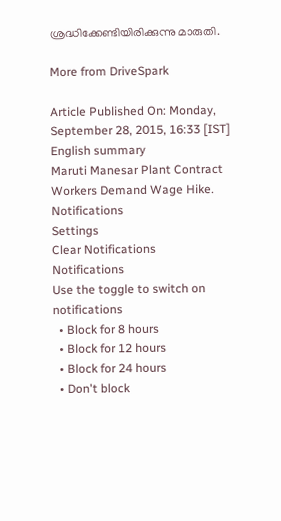ശ്രദ്ധിക്കേണ്ടിയിരിക്കുന്നു മാരുതി.

More from DriveSpark

Article Published On: Monday, September 28, 2015, 16:33 [IST]
English summary
Maruti Manesar Plant Contract Workers Demand Wage Hike.
Notifications
Settings
Clear Notifications
Notifications
Use the toggle to switch on notifications
  • Block for 8 hours
  • Block for 12 hours
  • Block for 24 hours
  • Don't block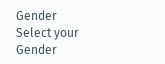Gender
Select your Gender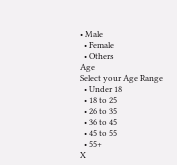• Male
  • Female
  • Others
Age
Select your Age Range
  • Under 18
  • 18 to 25
  • 26 to 35
  • 36 to 45
  • 45 to 55
  • 55+
X